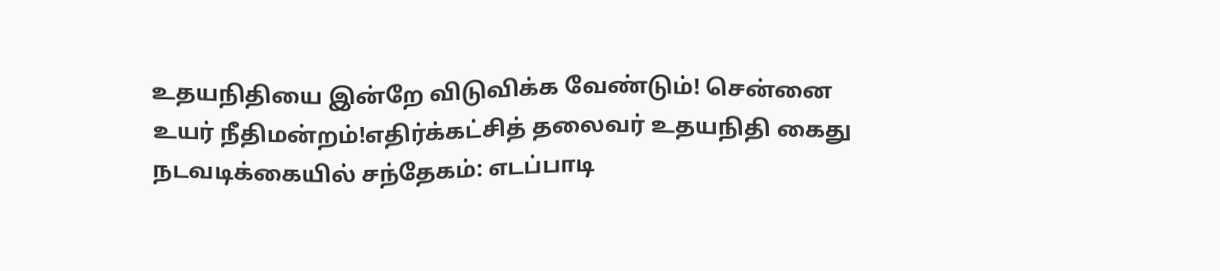உதயநிதியை இன்றே விடுவிக்க வேண்டும்! சென்னை உயர் நீதிமன்றம்!எதிர்க்கட்சித் தலைவர் உதயநிதி கைது நடவடிக்கையில் சந்தேகம்: எடப்பாடி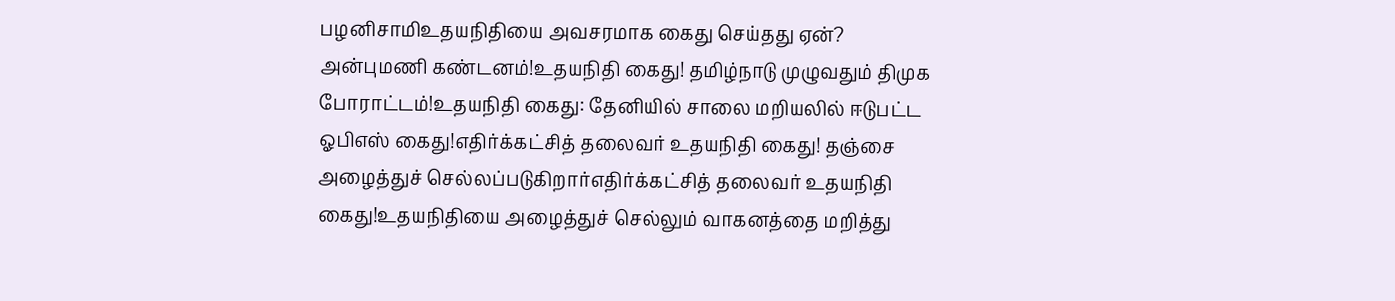பழனிசாமிஉதயநிதியை அவசரமாக கைது செய்தது ஏன்? அன்புமணி கண்டனம்!உதயநிதி கைது! தமிழ்நாடு முழுவதும் திமுக போராட்டம்!உதயநிதி கைது: தேனியில் சாலை மறியலில் ஈடுபட்ட ஓபிஎஸ் கைது!எதிர்க்கட்சித் தலைவர் உதயநிதி கைது! தஞ்சை அழைத்துச் செல்லப்படுகிறார்எதிர்க்கட்சித் தலைவர் உதயநிதி கைது!உதயநிதியை அழைத்துச் செல்லும் வாகனத்தை மறித்து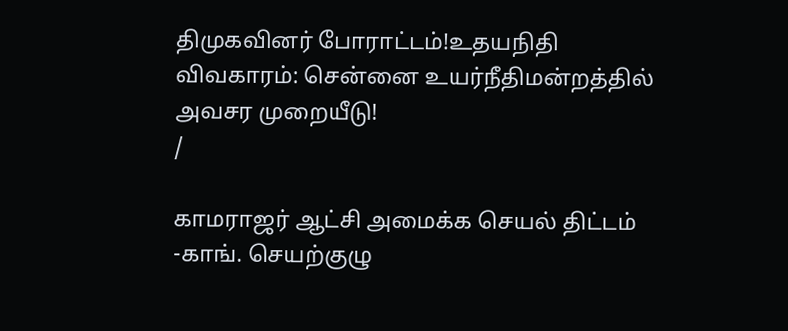திமுகவினர் போராட்டம்!உதயநிதி விவகாரம்: சென்னை உயர்நீதிமன்றத்தில் அவசர முறையீடு!
/

காமராஜர் ஆட்சி அமைக்க செயல் திட்டம் -காங். செயற்குழு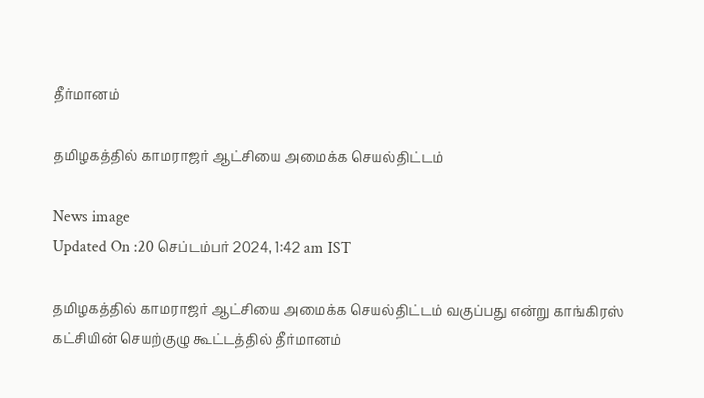தீர்மானம்

தமிழகத்தில் காமராஜர் ஆட்சியை அமைக்க செயல்திட்டம்

News image
Updated On :20 செப்டம்பர் 2024, 1:42 am IST

தமிழகத்தில் காமராஜர் ஆட்சியை அமைக்க செயல்திட்டம் வகுப்பது என்று காங்கிரஸ் கட்சியின் செயற்குழு கூட்டத்தில் தீர்மானம்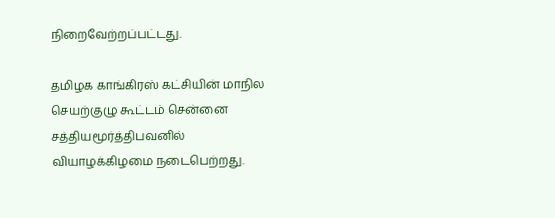நிறைவேற்றப்பட்டது.

தமிழக காங்கிரஸ் கட்சியின் மாநில செயற்குழு கூட்டம் சென்னை சத்தியமூர்த்திபவனில் வியாழக்கிழமை நடைபெற்றது.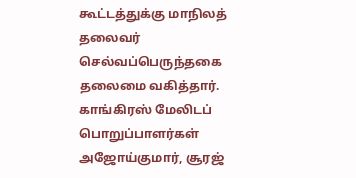கூட்டத்துக்கு மாநிலத் தலைவர் செல்வப்பெருந்தகை தலைமை வகித்தார். காங்கிரஸ் மேலிடப் பொறுப்பாளர்கள் அஜோய்குமார், சூரஜ்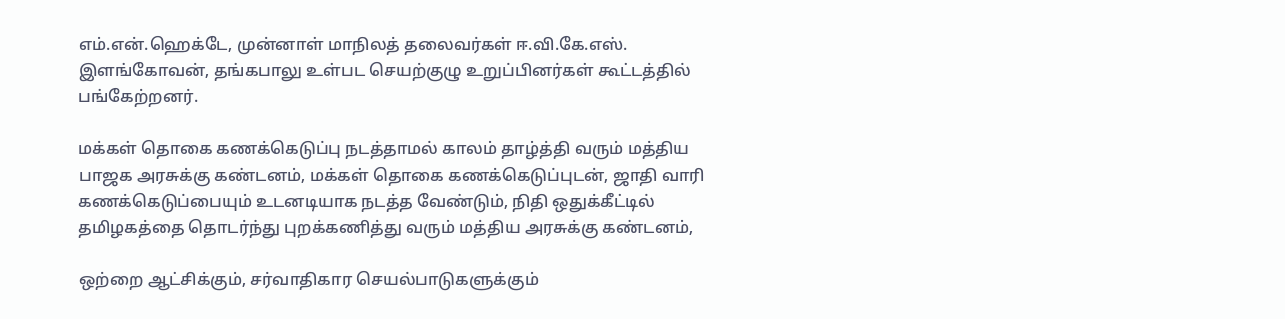எம்.என்.ஹெக்டே, முன்னாள் மாநிலத் தலைவர்கள் ஈ.வி.கே.எஸ். இளங்கோவன், தங்கபாலு உள்பட செயற்குழு உறுப்பினர்கள் கூட்டத்தில் பங்கேற்றனர்.

மக்கள் தொகை கணக்கெடுப்பு நடத்தாமல் காலம் தாழ்த்தி வரும் மத்திய பாஜக அரசுக்கு கண்டனம், மக்கள் தொகை கணக்கெடுப்புடன், ஜாதி வாரி கணக்கெடுப்பையும் உடனடியாக நடத்த வேண்டும், நிதி ஒதுக்கீட்டில் தமிழகத்தை தொடர்ந்து புறக்கணித்து வரும் மத்திய அரசுக்கு கண்டனம்,

ஒற்றை ஆட்சிக்கும், சர்வாதிகார செயல்பாடுகளுக்கும்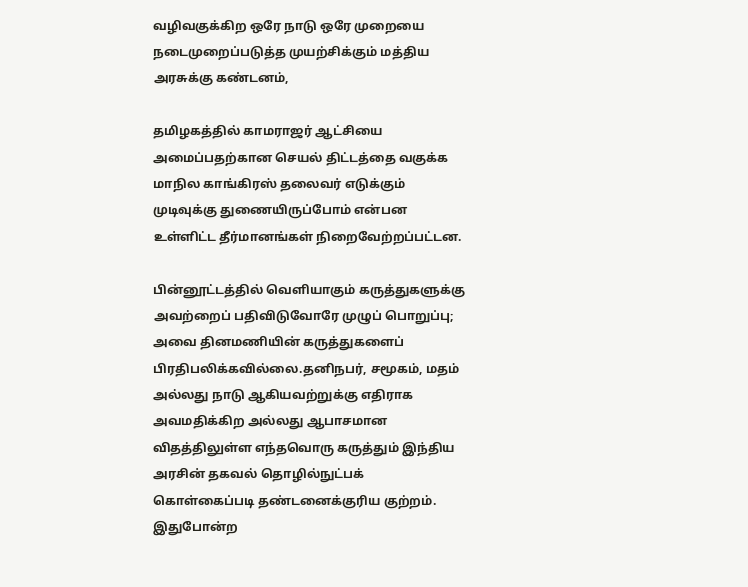வழிவகுக்கிற ஒரே நாடு ஒரே முறையை நடைமுறைப்படுத்த முயற்சிக்கும் மத்திய அரசுக்கு கண்டனம்,

தமிழகத்தில் காமராஜர் ஆட்சியை அமைப்பதற்கான செயல் திட்டத்தை வகுக்க மாநில காங்கிரஸ் தலைவர் எடுக்கும் முடிவுக்கு துணையிருப்போம் என்பன உள்ளிட்ட தீர்மானங்கள் நிறைவேற்றப்பட்டன.

பின்னூட்டத்தில் வெளியாகும் கருத்துகளுக்கு அவற்றைப் பதிவிடுவோரே முழுப் பொறுப்பு; அவை தினமணியின் கருத்துகளைப் பிரதிபலிக்கவில்லை.தனிநபர், சமூகம், மதம் அல்லது நாடு ஆகியவற்றுக்கு எதிராக அவமதிக்கிற அல்லது ஆபாசமான விதத்திலுள்ள எந்தவொரு கருத்தும் இந்திய அரசின் தகவல் தொழில்நுட்பக் கொள்கைப்படி தண்டனைக்குரிய குற்றம். இதுபோன்ற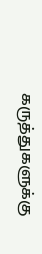கருத்துகளுக்கு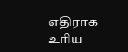எதிராக உரிய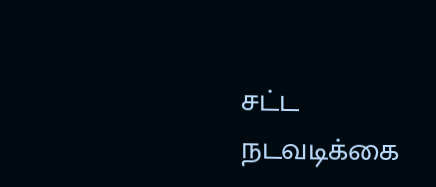சட்ட நடவடிக்கை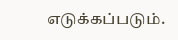எடுக்கப்படும்.